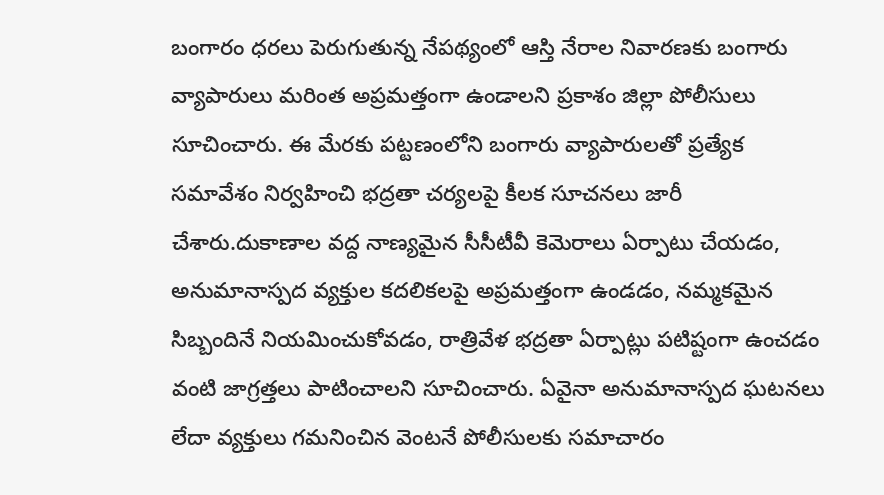బంగారం ధరలు పెరుగుతున్న నేపథ్యంలో ఆస్తి నేరాల నివారణకు బంగారు వ్యాపారులు మరింత అప్రమత్తంగా ఉండాలని ప్రకాశం జిల్లా పోలీసులు సూచించారు. ఈ మేరకు పట్టణంలోని బంగారు వ్యాపారులతో ప్రత్యేక సమావేశం నిర్వహించి భద్రతా చర్యలపై కీలక సూచనలు జారీ చేశారు.దుకాణాల వద్ద నాణ్యమైన సీసీటీవీ కెమెరాలు ఏర్పాటు చేయడం, అనుమానాస్పద వ్యక్తుల కదలికలపై అప్రమత్తంగా ఉండడం, నమ్మకమైన సిబ్బందినే నియమించుకోవడం, రాత్రివేళ భద్రతా ఏర్పాట్లు పటిష్టంగా ఉంచడం వంటి జాగ్రత్తలు పాటించాలని సూచించారు. ఏవైనా అనుమానాస్పద ఘటనలు లేదా వ్యక్తులు గమనించిన వెంటనే పోలీసులకు సమాచారం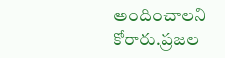అందించాలని కోరారు.ప్రజల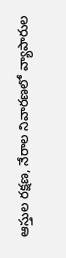ఆస్తుల రక్షణ, నేరాల నివారణలో వ్యాపారుల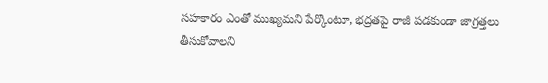సహకారం ఎంతో ముఖ్యమని పేర్కొంటూ, భద్రతపై రాజీ పడకుండా జాగ్రత్తలు తీసుకోవాలని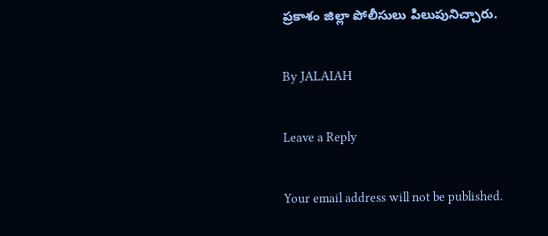ప్రకాశం జిల్లా పోలీసులు పిలుపునిచ్చారు.

By JALAIAH

Leave a Reply

Your email address will not be published.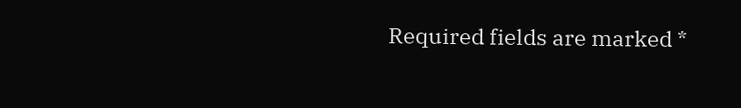Required fields are marked *